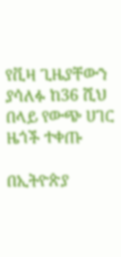የቪዛ ጊዜያቸውን ያሳለፉ ከ36 ሺህ በላይ የውጭ ሀገር ዜጎች ተቀጡ

በኢትዮጵያ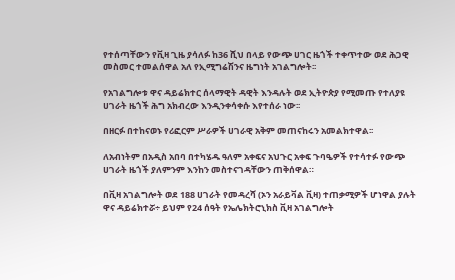የተሰጣቸውን የቪዛ ጊዜ ያሳለፉ ከ36 ሺህ በላይ የውጭ ሀገር ዜጎች ተቀጥተው ወደ ሕጋዊ መስመር ተመልሰዋል አለ የኢሚግሬሽንና ዜግነት አገልግሎት፡፡

የአገልግሎቱ ዋና ዳይሬክተር ሰላማዊት ዳዊት እንዳሉት ወደ ኢትዮጵያ የሚመጡ የተለያዩ ሀገራት ዜጎች ሕግ አክብረው እንዲንቀሳቀሱ እየተሰራ ነው፡፡

በዘርፉ በተከናወኑ የሪፎርም ሥራዎች ሀገራዊ አቅም መጠናከሩን አመልክተዋል፡፡

ለአብነትም በአዲስ አበባ በተካሄዱ ዓለም አቀፍና አህጉር አቀፍ ጉባዔዎች የተሳተፉ የውጭ ሀገራት ዜጎች ያለምንም እንከን መስተናገዳቸውን ጠቅሰዋል።

በቪዛ አገልግሎት ወደ 188 ሀገራት የመዳረሻ (ኦን አራይቫል ቪዛ) ተጠቃሚዎች ሆነዋል ያሉት ዋና ዳይሬክተሯ÷ ይህም የ24 ሰዓት የኤሌክትሮኒክስ ቪዛ አገልግሎት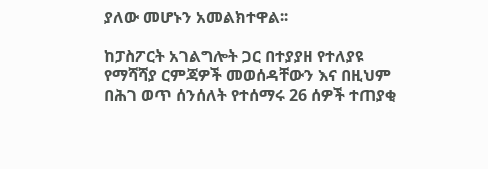ያለው መሆኑን አመልክተዋል፡፡

ከፓስፖርት አገልግሎት ጋር በተያያዘ የተለያዩ የማሻሻያ ርምጃዎች መወሰዳቸውን እና በዚህም በሕገ ወጥ ሰንሰለት የተሰማሩ 26 ሰዎች ተጠያቂ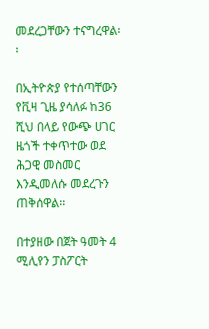መደረጋቸውን ተናግረዋል፡፡

በኢትዮጵያ የተሰጣቸውን የቪዛ ጊዜ ያሳለፉ ከ36 ሺህ በላይ የውጭ ሀገር ዜጎች ተቀጥተው ወደ ሕጋዊ መስመር እንዲመለሱ መደረጉን ጠቅሰዋል፡፡

በተያዘው በጀት ዓመት 4 ሚሊየን ፓስፖርት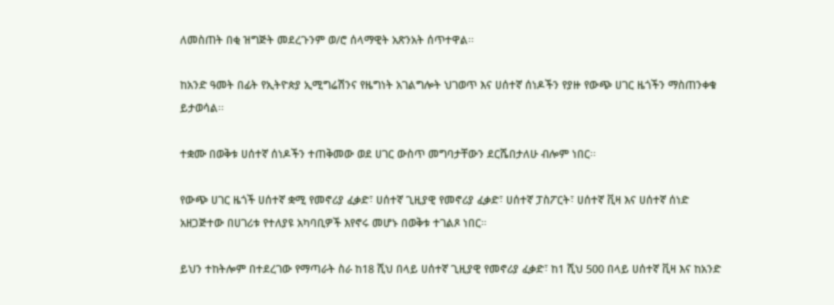ለመስጠት በቂ ዝግጅት መደረጉንም ወ/ሮ ሰላማዊት አጽንአት ሰጥተዋል፡፡

ከአንድ ዓመት በፊት የኢትዮጵያ ኢሚግሬሽንና የዜግነት አገልግሎት ህገወጥ እና ሀሰተኛ ሰነዶችን የያዙ የውጭ ሀገር ዜጎችን ማስጠንቀቁ ይታወሳል፡፡

ተቋሙ በወቅቱ ሀሰተኛ ሰነዶችን ተጠቅመው ወደ ሀገር ውስጥ መግባታቸውን ደርሼበታለሁ ብሎም ነበር፡፡

የውጭ ሀገር ዜጎች ሀሰተኛ ቋሚ የመኖሪያ ፈቃድ፣ ሀሰተኛ ጊዚያዊ የመኖሪያ ፈቃድ፣ ሀሰተኛ ፓስፖርት፣ ሀሰተኛ ቪዛ እና ሀሰተኛ ሰነድ አዘጋጅተው በሀገሪቱ የተለያዩ አካባቢዎች እየኖሩ መሆኑ በወቅቱ ተገልጾ ነበር።

ይህን ተከትሎም በተደረገው የማጣራት ስራ ከ18 ሺህ በላይ ሀሰተኛ ጊዚያዊ የመኖሪያ ፈቃድ፣ ከ1 ሺህ 500 በላይ ሀሰተኛ ቪዛ እና ከአንድ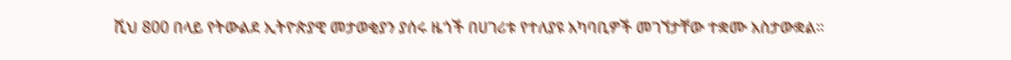ሺህ 800 በላይ የትውልደ ኢትዮጵያዊ መታወቂያን ያሰሩ ዜጎች በሀገሪቱ የተለያዩ አካባቢዎች መገኘታቸው ተቋሙ አስታውቋል።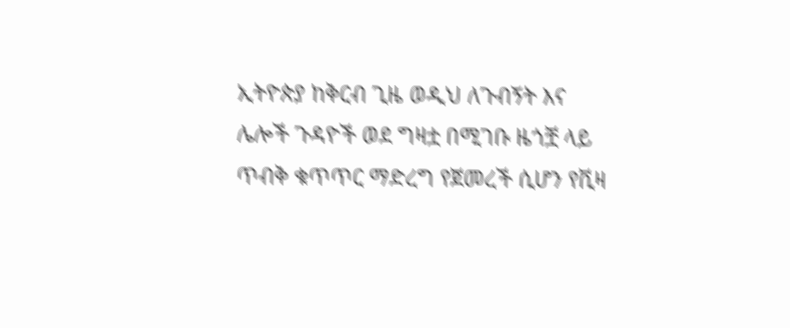ኢትዮጵያ ከቅርብ ጊዜ ወዲህ ለጉብኝት እና ሌሎች ጉዳዮች ወደ ግዛቷ በሚገቡ ዜጎቿ ላይ ጥብቅ ቁጥጥር ማድረግ የጀመረች ሲሆን የቪዛ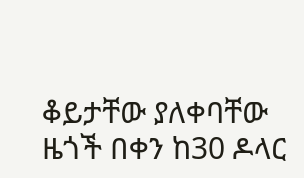ቆይታቸው ያለቀባቸው ዜጎች በቀን ከ30 ዶላር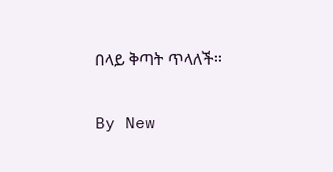በላይ ቅጣት ጥላለች፡፡

By New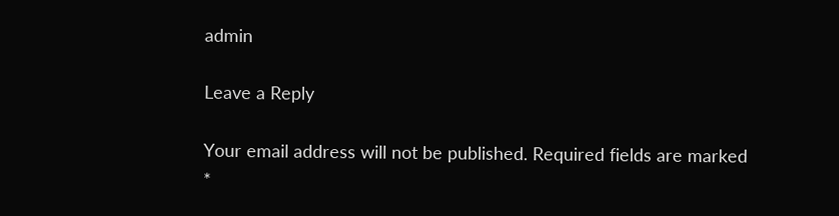admin

Leave a Reply

Your email address will not be published. Required fields are marked *